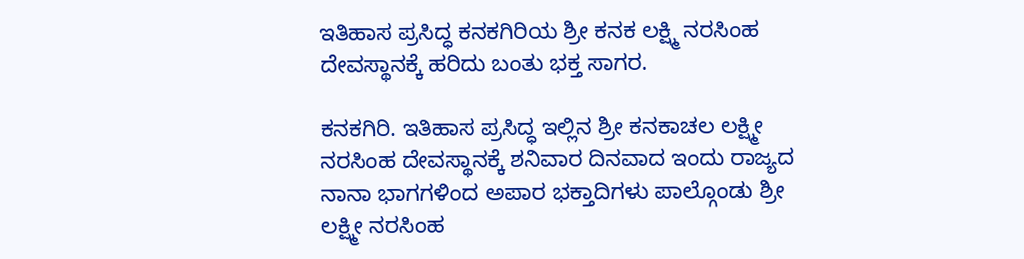ಇತಿಹಾಸ ಪ್ರಸಿದ್ಧ ಕನಕಗಿರಿಯ ಶ್ರೀ ಕನಕ ಲಕ್ಷ್ಮಿ ನರಸಿಂಹ ದೇವಸ್ಥಾನಕ್ಕೆ ಹರಿದು ಬಂತು ಭಕ್ತ ಸಾಗರ.

ಕನಕಗಿರಿ. ಇತಿಹಾಸ ಪ್ರಸಿದ್ಧ ಇಲ್ಲಿನ ಶ್ರೀ ಕನಕಾಚಲ ಲಕ್ಷ್ಮೀ ನರಸಿಂಹ ದೇವಸ್ಥಾನಕ್ಕೆ ಶನಿವಾರ ದಿನವಾದ ಇಂದು ರಾಜ್ಯದ ನಾನಾ ಭಾಗಗಳಿಂದ ಅಪಾರ ಭಕ್ತಾದಿಗಳು ಪಾಲ್ಗೊಂಡು ಶ್ರೀ ಲಕ್ಷ್ಮೀ ನರಸಿಂಹ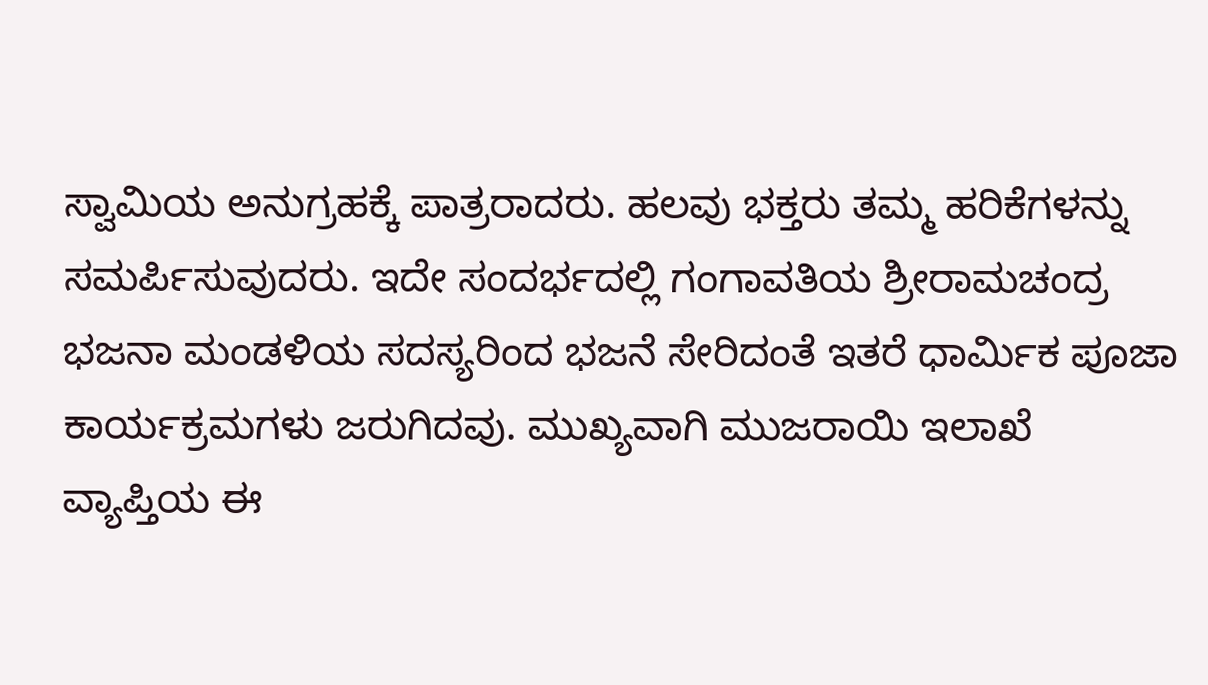ಸ್ವಾಮಿಯ ಅನುಗ್ರಹಕ್ಕೆ ಪಾತ್ರರಾದರು. ಹಲವು ಭಕ್ತರು ತಮ್ಮ ಹರಿಕೆಗಳನ್ನು ಸಮರ್ಪಿಸುವುದರು. ಇದೇ ಸಂದರ್ಭದಲ್ಲಿ ಗಂಗಾವತಿಯ ಶ್ರೀರಾಮಚಂದ್ರ ಭಜನಾ ಮಂಡಳಿಯ ಸದಸ್ಯರಿಂದ ಭಜನೆ ಸೇರಿದಂತೆ ಇತರೆ ಧಾರ್ಮಿಕ ಪೂಜಾ ಕಾರ್ಯಕ್ರಮಗಳು ಜರುಗಿದವು. ಮುಖ್ಯವಾಗಿ ಮುಜರಾಯಿ ಇಲಾಖೆ ವ್ಯಾಪ್ತಿಯ ಈ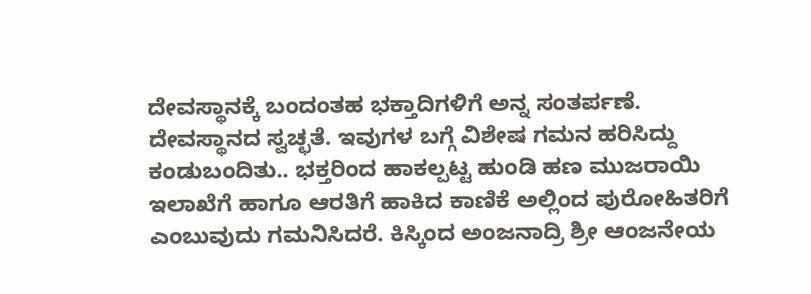ದೇವಸ್ಥಾನಕ್ಕೆ ಬಂದಂತಹ ಭಕ್ತಾದಿಗಳಿಗೆ ಅನ್ನ ಸಂತರ್ಪಣೆ. ದೇವಸ್ಥಾನದ ಸ್ವಚ್ಛತೆ. ಇವುಗಳ ಬಗ್ಗೆ ವಿಶೇಷ ಗಮನ ಹರಿಸಿದ್ದು ಕಂಡುಬಂದಿತು.. ಭಕ್ತರಿಂದ ಹಾಕಲ್ಪಟ್ಟ ಹುಂಡಿ ಹಣ ಮುಜರಾಯಿ ಇಲಾಖೆಗೆ ಹಾಗೂ ಆರತಿಗೆ ಹಾಕಿದ ಕಾಣಿಕೆ ಅಲ್ಲಿಂದ ಪುರೋಹಿತರಿಗೆ ಎಂಬುವುದು ಗಮನಿಸಿದರೆ. ಕಿಸ್ಕಿಂದ ಅಂಜನಾದ್ರಿ ಶ್ರೀ ಆಂಜನೇಯ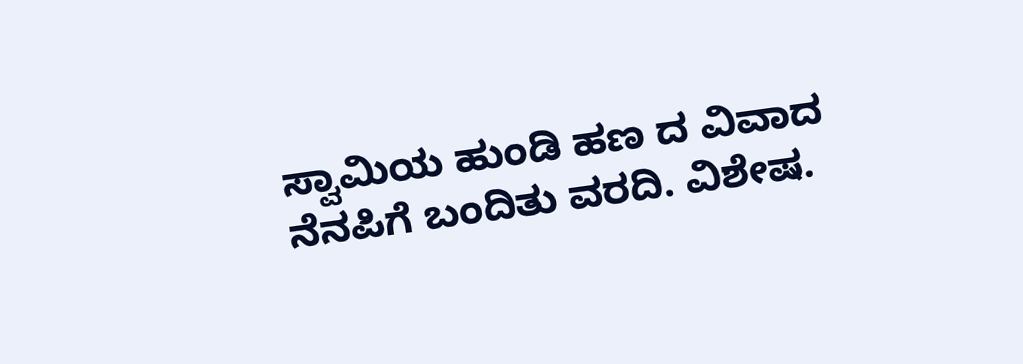ಸ್ವಾಮಿಯ ಹುಂಡಿ ಹಣ ದ ವಿವಾದ ನೆನಪಿಗೆ ಬಂದಿತು ವರದಿ. ವಿಶೇಷ.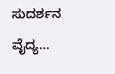ಸುದರ್ಶನ ವೈದ್ಯ…